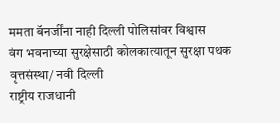ममता बॅनर्जींना नाही दिल्ली पोलिसांवर विश्वास
वंग भवनाच्या सुरक्षेसाठी कोलकात्यातून सुरक्षा पथक
वृत्तसंस्था/ नवी दिल्ली
राष्ट्रीय राजधानी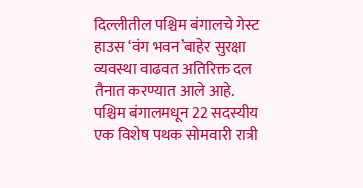दिल्लीतील पश्चिम बंगालचे गेस्ट हाउस ‘वंग भवन’बाहेर सुरक्षा व्यवस्था वाढवत अतिरिक्त दल तैनात करण्यात आले आहे. पश्चिम बंगालमधून 22 सदस्यीय एक विशेष पथक सोमवारी रात्री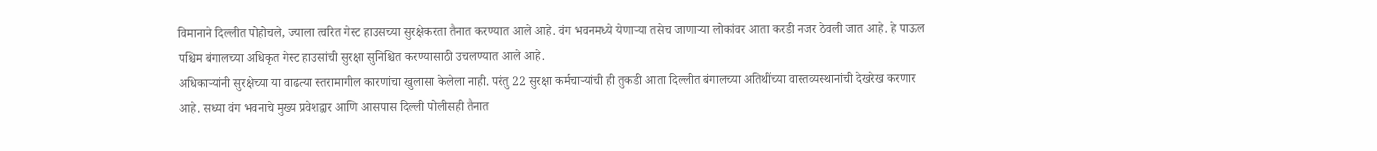विमानाने दिल्लीत पोहोचले, ज्याला त्वरित गेस्ट हाउसच्या सुरक्षेकरता तैनात करण्यात आले आहे. वंग भवनमध्ये येणाऱ्या तसेच जाणाऱ्या लोकांवर आता करडी नजर ठेवली जात आहे. हे पाऊल पश्चिम बंगालच्या अधिकृत गेस्ट हाउसांची सुरक्षा सुनिश्चित करण्यासाठी उचलण्यात आले आहे.
अधिकाऱ्यांनी सुरक्षेच्या या वाढत्या स्तरामागील कारणांचा खुलासा केलेला नाही. परंतु 22 सुरक्षा कर्मचाऱ्यांची ही तुकडी आता दिल्लीत बंगालच्या अतिथींच्या वास्तव्यस्थानांची देखरेख करणार आहे. सध्या वंग भवनाचे मुख्य प्रवेशद्वार आणि आसपास दिल्ली पोलीसही तैनात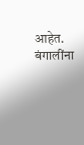आहेत.
बंगालींना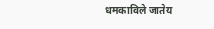धमकाविले जातेय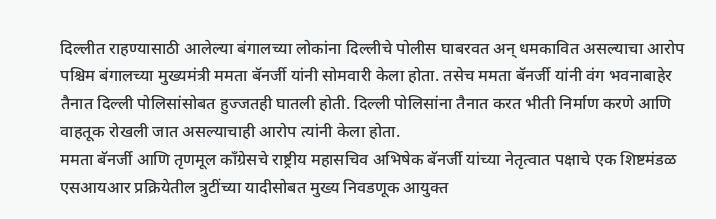दिल्लीत राहण्यासाठी आलेल्या बंगालच्या लोकांना दिल्लीचे पोलीस घाबरवत अन् धमकावित असल्याचा आरोप पश्चिम बंगालच्या मुख्यमंत्री ममता बॅनर्जी यांनी सोमवारी केला होता. तसेच ममता बॅनर्जी यांनी वंग भवनाबाहेर तैनात दिल्ली पोलिसांसोबत हुज्जतही घातली होती. दिल्ली पोलिसांना तैनात करत भीती निर्माण करणे आणि वाहतूक रोखली जात असल्याचाही आरोप त्यांनी केला होता.
ममता बॅनर्जी आणि तृणमूल काँग्रेसचे राष्ट्रीय महासचिव अभिषेक बॅनर्जी यांच्या नेतृत्वात पक्षाचे एक शिष्टमंडळ एसआयआर प्रक्रियेतील त्रुटींच्या यादीसोबत मुख्य निवडणूक आयुक्त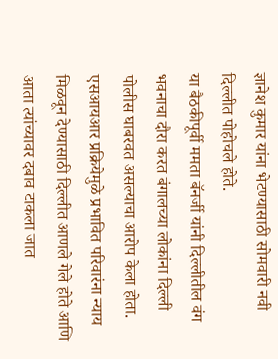ज्ञानेश कुमार यांना भेटण्यासाठी सोमवारी नवी दिल्लीत पोहोचले होते.
या बैठकीपूर्वी ममता बॅनर्जी यांनी दिल्लीतील वंग भवनाचा दौरा करत बंगालच्या लोकांना दिल्ली पोलीस घाबरवत असल्याचा आरोप केला होता. एसआयआर प्रक्रियेमुळे प्रभावित परिवारंना न्याय मिळवून देण्यासाठी दिल्लीत आणले गेले होते आणि आता त्यांच्यावर दबाव टाकला जात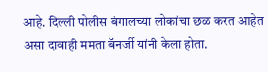आहे. दिल्ली पोलीस बंगालच्या लोकांचा छळ करत आहेत असा दावाही ममता बॅनर्जी यांनी केला होता.